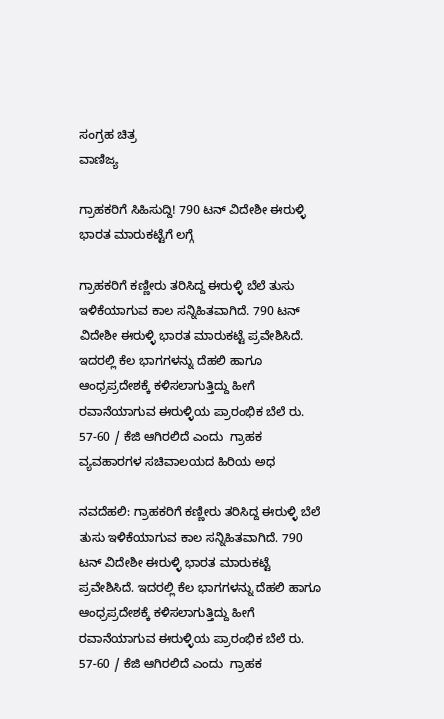ಸಂಗ್ರಹ ಚಿತ್ರ
ವಾಣಿಜ್ಯ

ಗ್ರಾಹಕರಿಗೆ ಸಿಹಿಸುದ್ದಿ! 790 ಟನ್ ವಿದೇಶೀ ಈರುಳ್ಳಿ ಭಾರತ ಮಾರುಕಟ್ಟೆಗೆ ಲಗ್ಗೆ

ಗ್ರಾಹಕರಿಗೆ ಕಣ್ಣೀರು ತರಿಸಿದ್ದ ಈರುಳ್ಳಿ ಬೆಲೆ ತುಸು ಇಳಿಕೆಯಾಗುವ ಕಾಲ ಸನ್ನಿಹಿತವಾಗಿದೆ. 790 ಟನ್ ವಿದೇಶೀ ಈರುಳ್ಳಿ ಭಾರತ ಮಾರುಕಟ್ಟೆ ಪ್ರವೇಶಿಸಿದೆ. ಇದರಲ್ಲಿ ಕೆಲ ಭಾಗಗಳನ್ನು ದೆಹಲಿ ಹಾಗೂ ಆಂಧ್ರಪ್ರದೇಶಕ್ಕೆ ಕಳಿಸಲಾಗುತ್ತಿದ್ದು ಹೀಗೆ ರವಾನೆಯಾಗುವ ಈರುಳ್ಳಿಯ ಪ್ರಾರಂಭಿಕ ಬೆಲೆ ರು. 57-60 / ಕೆಜಿ ಆಗಿರಲಿದೆ ಎಂದು  ಗ್ರಾಹಕ ವ್ಯವಹಾರಗಳ ಸಚಿವಾಲಯದ ಹಿರಿಯ ಅಧ

ನವದೆಹಲಿ: ಗ್ರಾಹಕರಿಗೆ ಕಣ್ಣೀರು ತರಿಸಿದ್ದ ಈರುಳ್ಳಿ ಬೆಲೆ ತುಸು ಇಳಿಕೆಯಾಗುವ ಕಾಲ ಸನ್ನಿಹಿತವಾಗಿದೆ. 790 ಟನ್ ವಿದೇಶೀ ಈರುಳ್ಳಿ ಭಾರತ ಮಾರುಕಟ್ಟೆ ಪ್ರವೇಶಿಸಿದೆ. ಇದರಲ್ಲಿ ಕೆಲ ಭಾಗಗಳನ್ನು ದೆಹಲಿ ಹಾಗೂ ಆಂಧ್ರಪ್ರದೇಶಕ್ಕೆ ಕಳಿಸಲಾಗುತ್ತಿದ್ದು ಹೀಗೆ ರವಾನೆಯಾಗುವ ಈರುಳ್ಳಿಯ ಪ್ರಾರಂಭಿಕ ಬೆಲೆ ರು. 57-60 / ಕೆಜಿ ಆಗಿರಲಿದೆ ಎಂದು  ಗ್ರಾಹಕ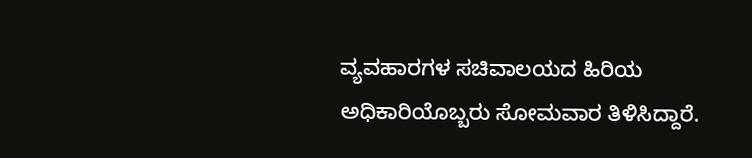ವ್ಯವಹಾರಗಳ ಸಚಿವಾಲಯದ ಹಿರಿಯ ಅಧಿಕಾರಿಯೊಬ್ಬರು ಸೋಮವಾರ ತಿಳಿಸಿದ್ದಾರೆ.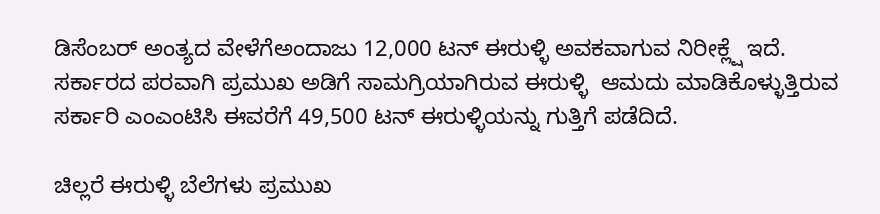ಡಿಸೆಂಬರ್ ಅಂತ್ಯದ ವೇಳೆಗೆಅಂದಾಜು 12,000 ಟನ್ ಈರುಳ್ಳಿ ಅವಕವಾಗುವ ನಿರೀಕ್ಲ್ಷೆ ಇದೆ. ಸರ್ಕಾರದ ಪರವಾಗಿ ಪ್ರಮುಖ ಅಡಿಗೆ ಸಾಮಗ್ರಿಯಾಗಿರುವ ಈರುಳ್ಳಿ  ಆಮದು ಮಾಡಿಕೊಳ್ಳುತ್ತಿರುವ ಸರ್ಕಾರಿ ಎಂಎಂಟಿಸಿ ಈವರೆಗೆ 49,500 ಟನ್ ಈರುಳ್ಳಿಯನ್ನು ಗುತ್ತಿಗೆ ಪಡೆದಿದೆ.

ಚಿಲ್ಲರೆ ಈರುಳ್ಳಿ ಬೆಲೆಗಳು ಪ್ರಮುಖ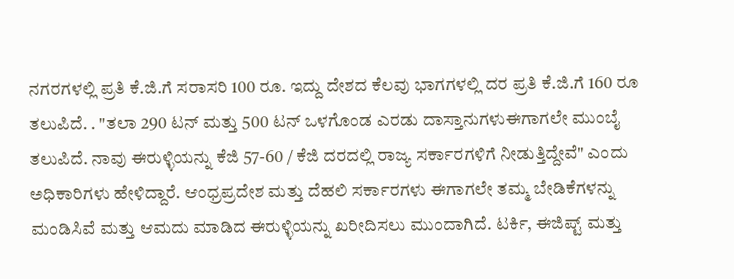ನಗರಗಳಲ್ಲಿ ಪ್ರತಿ ಕೆ.ಜಿ.ಗೆ ಸರಾಸರಿ 100 ರೂ. ಇದ್ದು ದೇಶದ ಕೆಲವು ಭಾಗಗಳಲ್ಲಿ ದರ ಪ್ರತಿ ಕೆ.ಜಿ.ಗೆ 160 ರೂ ತಲುಪಿದೆ. . "ತಲಾ 290 ಟನ್ ಮತ್ತು 500 ಟನ್ ಒಳಗೊಂಡ ಎರಡು ದಾಸ್ತಾನುಗಳುಈಗಾಗಲೇ ಮುಂಬೈ ತಲುಪಿದೆ. ನಾವು ಈರುಳ್ಳಿಯನ್ನು ಕೆಜಿ 57-60 / ಕೆಜಿ ದರದಲ್ಲಿ ರಾಜ್ಯ ಸರ್ಕಾರಗಳಿಗೆ ನೀಡುತ್ತಿದ್ದೇವೆ" ಎಂದು ಅಧಿಕಾರಿಗಳು ಹೇಳಿದ್ದಾರೆ. ಆಂಧ್ರಪ್ರದೇಶ ಮತ್ತು ದೆಹಲಿ ಸರ್ಕಾರಗಳು ಈಗಾಗಲೇ ತಮ್ಮ ಬೇಡಿಕೆಗಳನ್ನು ಮಂಡಿಸಿವೆ ಮತ್ತು ಆಮದು ಮಾಡಿದ ಈರುಳ್ಳಿಯನ್ನು ಖರೀದಿಸಲು ಮುಂದಾಗಿದೆ. ಟರ್ಕಿ, ಈಜಿಪ್ಟ್ ಮತ್ತು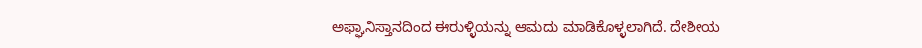ಅಫ್ಘಾನಿಸ್ತಾನದಿಂದ ಈರುಳ್ಳಿಯನ್ನು ಆಮದು ಮಾಡಿಕೊಳ್ಳಲಾಗಿದೆ. ದೇಶೀಯ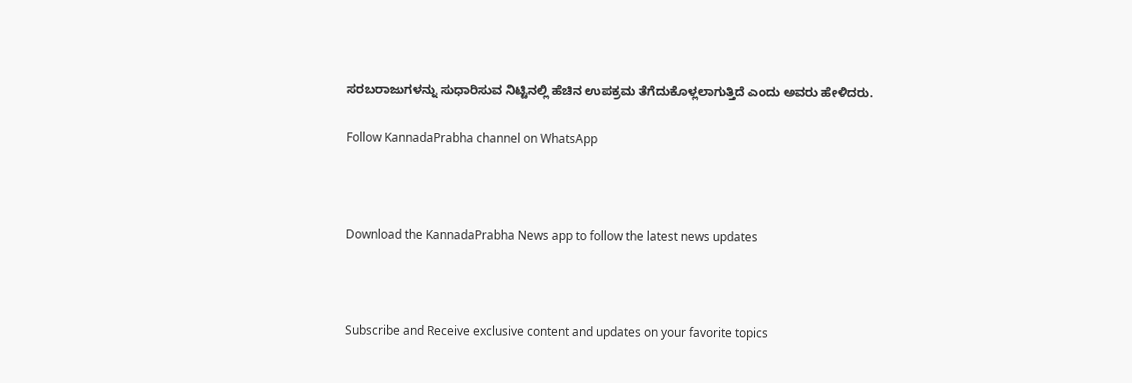ಸರಬರಾಜುಗಳನ್ನು ಸುಧಾರಿಸುವ ನಿಟ್ಟಿನಲ್ಲಿ ಹೆಚಿನ ಉಪಕ್ರಮ ತೆಗೆದುಕೊಳ್ಲಲಾಗುತ್ತಿದೆ ಎಂದು ಅವರು ಹೇಳಿದರು.

Follow KannadaPrabha channel on WhatsApp



Download the KannadaPrabha News app to follow the latest news updates



Subscribe and Receive exclusive content and updates on your favorite topics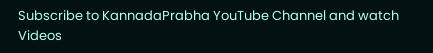Subscribe to KannadaPrabha YouTube Channel and watch Videos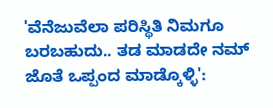'ವೆನೆಜುವೆಲಾ ಪರಿಸ್ಥಿತಿ ನಿಮಗೂ ಬರಬಹುದು.. ತಡ ಮಾಡದೇ ನಮ್ ಜೊತೆ ಒಪ್ಪಂದ ಮಾಡ್ಕೊಳ್ಳಿ':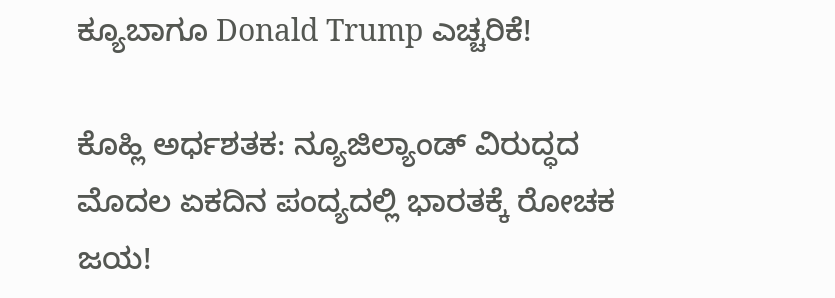ಕ್ಯೂಬಾಗೂ Donald Trump ಎಚ್ಚರಿಕೆ!

ಕೊಹ್ಲಿ ಅರ್ಧಶತಕ: ನ್ಯೂಜಿಲ್ಯಾಂಡ್ ವಿರುದ್ಧದ ಮೊದಲ ಏಕದಿನ ಪಂದ್ಯದಲ್ಲಿ ಭಾರತಕ್ಕೆ ರೋಚಕ ಜಯ!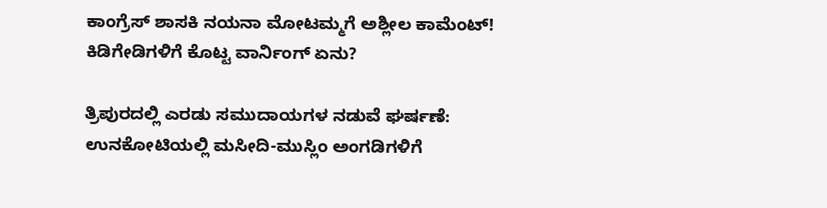ಕಾಂಗ್ರೆಸ್ ಶಾಸಕಿ ನಯನಾ ಮೋಟಮ್ಮಗೆ ಅಶ್ಲೀಲ ಕಾಮೆಂಟ್! ಕಿಡಿಗೇಡಿಗಳಿಗೆ ಕೊಟ್ಟ ವಾರ್ನಿಂಗ್ ಏನು?

ತ್ರಿಪುರದಲ್ಲಿ ಎರಡು ಸಮುದಾಯಗಳ ನಡುವೆ ಘರ್ಷಣೆ: ಉನಕೋಟಿಯಲ್ಲಿ ಮಸೀದಿ-ಮುಸ್ಲಿಂ ಅಂಗಡಿಗಳಿಗೆ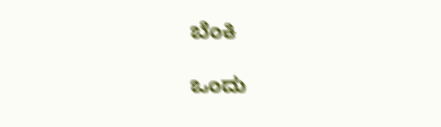ಬೆಂಕಿ

ಒಂದು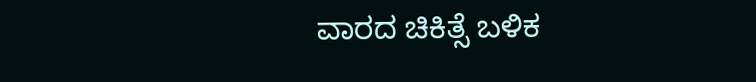ವಾರದ ಚಿಕಿತ್ಸೆ ಬಳಿಕ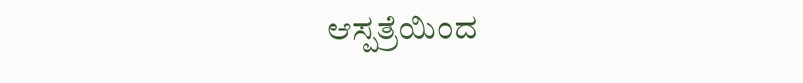ಆಸ್ಪತ್ರೆಯಿಂದ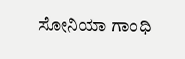ಸೋನಿಯಾ ಗಾಂಧಿ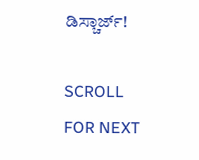ಡಿಸ್ಚಾರ್ಜ್!

SCROLL FOR NEXT